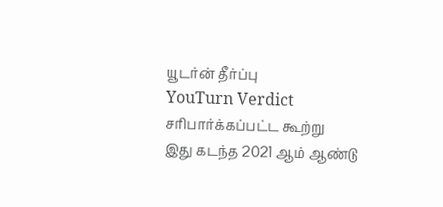யூடர்ன் தீர்ப்பு
YouTurn Verdict
சரிபார்க்கப்பட்ட கூற்று
இது கடந்த 2021 ஆம் ஆண்டு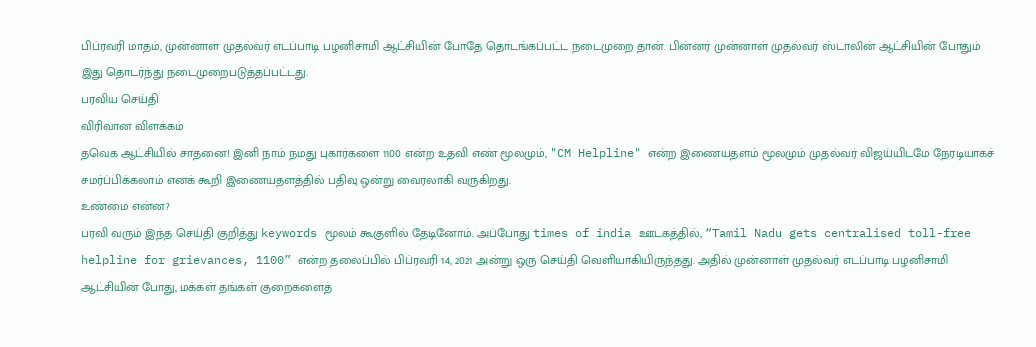பிப்ரவரி மாதம், முன்னாள் முதல்வர் எடப்பாடி பழனிசாமி ஆட்சியின் போதே தொடங்கப்பட்ட நடைமுறை தான். பின்னர் முன்னாள் முதல்வர் ஸ்டாலின் ஆட்சியின் போதும் இது தொடர்ந்து நடைமுறைபடுத்தப்பட்டது.
பரவிய செய்தி
விரிவான விளக்கம்
தவெக ஆட்சியில் சாதனை! இனி நாம் நமது புகார்களை 1100 என்ற உதவி எண் மூலமும், "CM Helpline" என்ற இணையதளம் மூலமும் முதல்வர் விஜய்யிடமே நேரடியாகச் சமர்ப்பிக்கலாம் எனக் கூறி இணையதளத்தில் பதிவு ஒன்று வைரலாகி வருகிறது.
உண்மை என்ன?
பரவி வரும் இந்த செய்தி குறித்து keywords மூலம் கூகுளில் தேடினோம். அப்போது times of india ஊடகத்தில், “Tamil Nadu gets centralised toll-free helpline for grievances, 1100” என்ற தலைப்பில் பிப்ரவரி 14, 2021 அன்று ஒரு செய்தி வெளியாகியிருந்தது. அதில் முன்னாள் முதல்வர் எடப்பாடி பழனிசாமி ஆட்சியின் போது, மக்கள் தங்கள் குறைகளைத்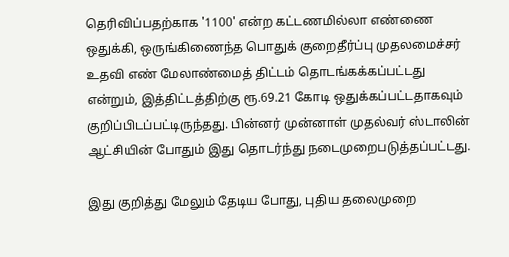தெரிவிப்பதற்காக '1100' என்ற கட்டணமில்லா எண்ணை ஒதுக்கி, ஒருங்கிணைந்த பொதுக் குறைதீர்ப்பு முதலமைச்சர் உதவி எண் மேலாண்மைத் திட்டம் தொடங்கக்கப்பட்டது என்றும், இத்திட்டத்திற்கு ரூ.69.21 கோடி ஒதுக்கப்பட்டதாகவும் குறிப்பிடப்பட்டிருந்தது. பின்னர் முன்னாள் முதல்வர் ஸ்டாலின் ஆட்சியின் போதும் இது தொடர்ந்து நடைமுறைபடுத்தப்பட்டது.

இது குறித்து மேலும் தேடிய போது, புதிய தலைமுறை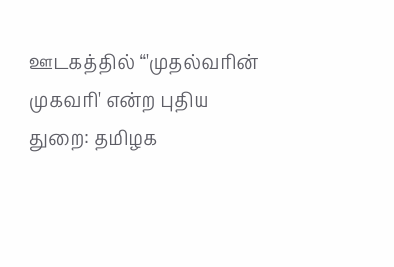ஊடகத்தில் “'முதல்வரின் முகவரி' என்ற புதிய துறை: தமிழக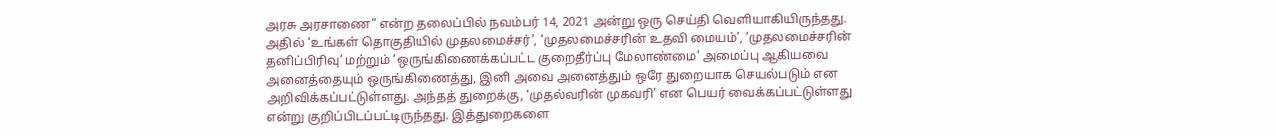அரசு அரசாணை” என்ற தலைப்பில் நவம்பர் 14, 2021 அன்று ஒரு செய்தி வெளியாகியிருந்தது. அதில் ‘உங்கள் தொகுதியில் முதலமைச்சர்’, ‘முதலமைச்சரின் உதவி மையம்’, ‘முதலமைச்சரின் தனிப்பிரிவு’ மற்றும் ‘ஒருங்கிணைக்கப்பட்ட குறைதீர்ப்பு மேலாண்மை’ அமைப்பு ஆகியவை அனைத்தையும் ஒருங்கிணைத்து, இனி அவை அனைத்தும் ஒரே துறையாக செயல்படும் என அறிவிக்கப்பட்டுள்ளது. அந்தத் துறைக்கு, ‘முதல்வரின் முகவரி’ என பெயர் வைக்கப்பட்டுள்ளது என்று குறிப்பிடப்பட்டிருந்தது. இத்துறைகளை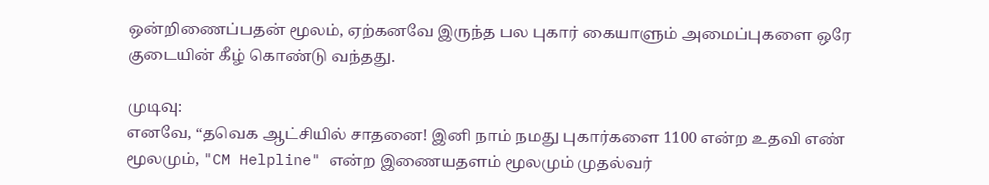ஒன்றிணைப்பதன் மூலம், ஏற்கனவே இருந்த பல புகார் கையாளும் அமைப்புகளை ஒரே குடையின் கீழ் கொண்டு வந்தது.

முடிவு:
எனவே, “தவெக ஆட்சியில் சாதனை! இனி நாம் நமது புகார்களை 1100 என்ற உதவி எண் மூலமும், "CM Helpline" என்ற இணையதளம் மூலமும் முதல்வர்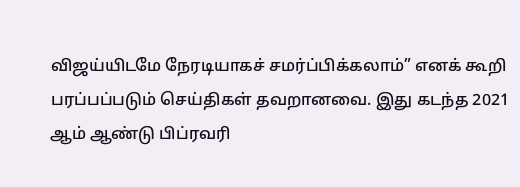விஜய்யிடமே நேரடியாகச் சமர்ப்பிக்கலாம்” எனக் கூறி பரப்பப்படும் செய்திகள் தவறானவை. இது கடந்த 2021 ஆம் ஆண்டு பிப்ரவரி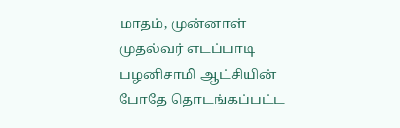மாதம், முன்னாள் முதல்வர் எடப்பாடி பழனிசாமி ஆட்சியின் போதே தொடங்கப்பட்ட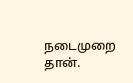நடைமுறை தான்.